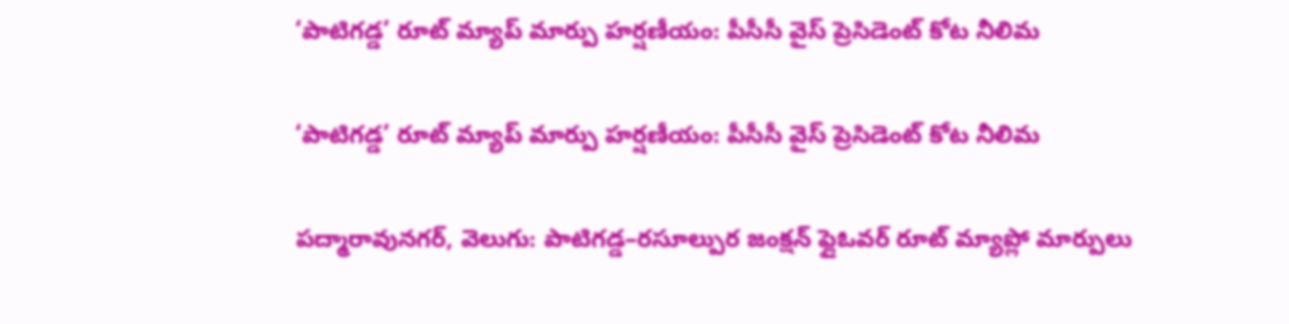‘పాటిగడ్డ’ రూట్ మ్యాప్ మార్పు హర్షణీయం: పీసీసీ వైస్ ప్రెసిడెంట్ కోట నీలిమ

‘పాటిగడ్డ’ రూట్ మ్యాప్ మార్పు హర్షణీయం: పీసీసీ వైస్ ప్రెసిడెంట్ కోట నీలిమ

పద్మారావునగర్, వెలుగు: పాటిగడ్డ–రసూల్పుర జంక్షన్ ఫ్లైఓవర్ రూట్ మ్యాప్లో మార్పులు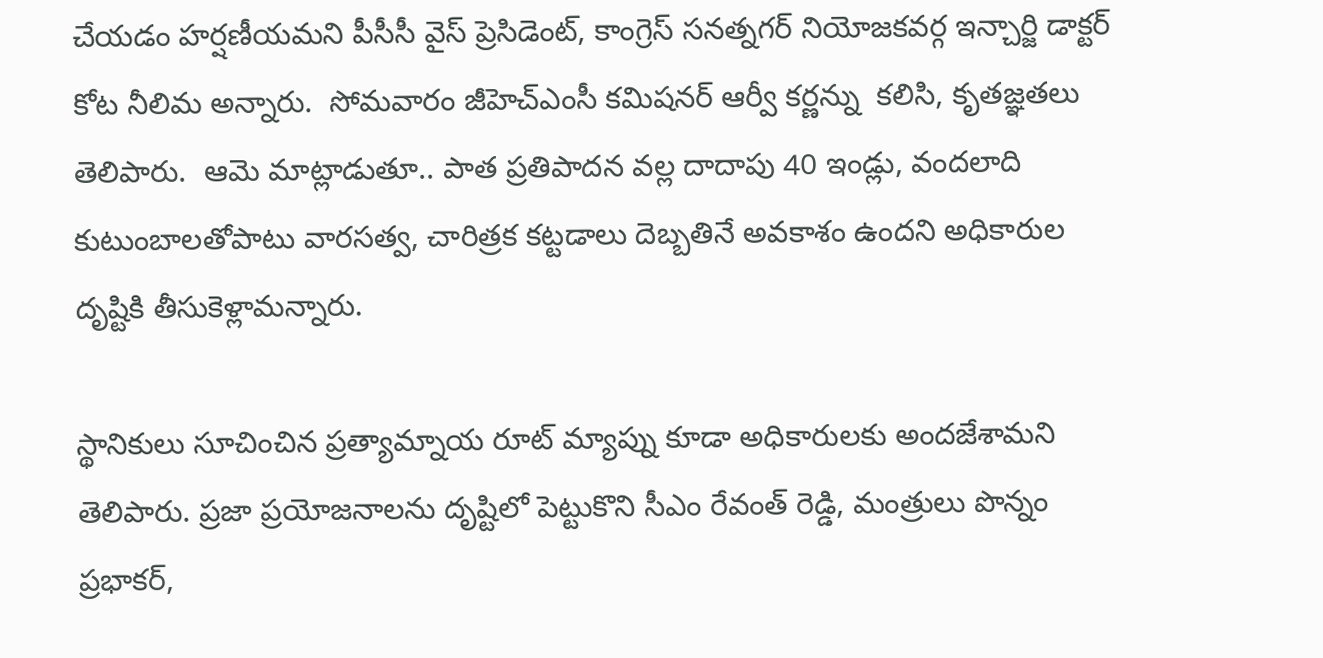చేయడం హర్షణీయమని పీసీసీ వైస్ ప్రెసిడెంట్, కాంగ్రెస్ సనత్నగర్ నియోజకవర్గ ఇన్చార్జి డాక్టర్ కోట నీలిమ అన్నారు.  సోమవారం జీహెచ్ఎంసీ కమిషనర్ ఆర్వీ కర్ణన్ను  కలిసి, కృతజ్ఞతలు తెలిపారు.  ఆమె మాట్లాడుతూ.. పాత ప్రతిపాదన వల్ల దాదాపు 40 ఇండ్లు, వందలాది కుటుంబాలతోపాటు వారసత్వ, చారిత్రక కట్టడాలు దెబ్బతినే అవకాశం ఉందని అధికారుల దృష్టికి తీసుకెళ్లామన్నారు.

స్థానికులు సూచించిన ప్రత్యామ్నాయ రూట్ మ్యాప్ను కూడా అధికారులకు అందజేశామని తెలిపారు. ప్రజా ప్రయోజనాలను దృష్టిలో పెట్టుకొని సీఎం రేవంత్ రెడ్డి, మంత్రులు పొన్నం ప్రభాకర్,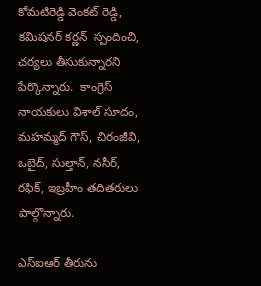కోమటిరెడ్డి వెంకట్ రెడ్డి, కమిషనర్ కర్ణన్  స్పందించి, చర్యలు తీసుకున్నారని పేర్కొన్నారు.  కాంగ్రెస్ నాయకులు విశాల్ సూదం, మహమ్మద్ గౌస్, చిరంజీవి, ఒబైద్, సుల్తాన్, నసీర్, రఫిక్, ఇబ్రహీం తదితరులు పాల్గొన్నారు.

ఎస్‌‌‌‌‌‌‌‌ఐఆర్ తీరును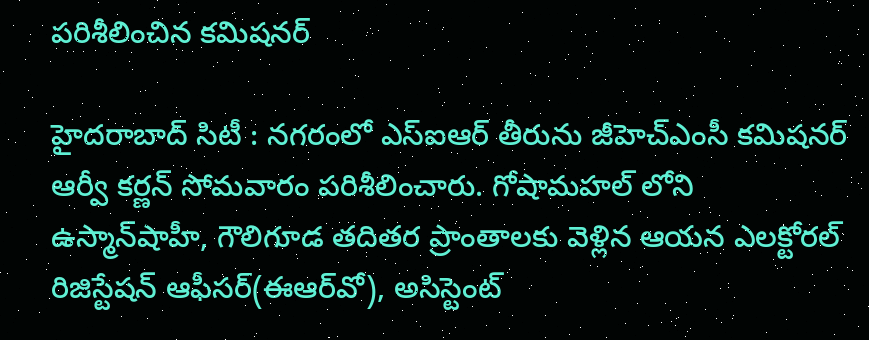పరిశీలించిన కమిషనర్

హైదరాబాద్ సిటీ : నగరంలో ఎస్‌‌‌‌‌‌‌‌ఐఆర్ తీరును జీహెచ్‌‌‌‌‌‌‌‌ఎంసీ కమిషనర్ ఆర్వీ కర్ణన్ సోమవారం పరిశీలించారు. గోషామహల్ లోని  ఉస్మాన్‌‌‌‌‌‌‌‌షాహీ, గౌలిగూడ తదితర ప్రాంతాలకు వెళ్లిన ఆయన ఎలక్టోరల్ రిజిస్టేషన్ ఆఫీసర్(ఈఆర్‌‌‌‌‌‌‌‌వో), అసిస్టెంట్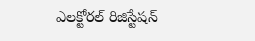ఎలక్టోరల్ రిజిస్టేషన్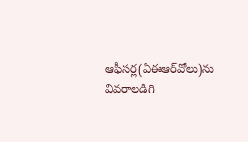ఆఫీసర్ల(ఏఈఆర్‌‌‌‌‌‌‌‌వోలు)ను వివరాలడిగి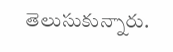తెలుసుకున్నారు.